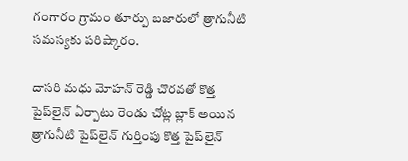గంగారం గ్రామం తూర్పు బజారులో త్రాగునీటి సమస్యకు పరిష్కారం.

దాసరి మధు మోహన్ రెడ్డి చొరవతో కొత్త పైప్‌లైన్ ఏర్పాటు రెండు చోట్ల బ్లాక్ అయిన త్రాగునీటి పైప్‌లైన్ గుర్తింపు కొత్త పైప్‌లైన్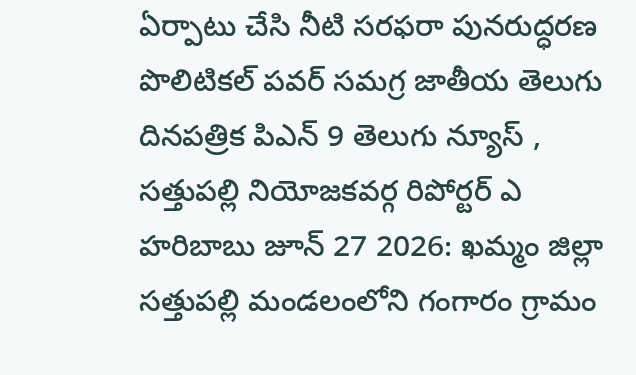ఏర్పాటు చేసి నీటి సరఫరా పునరుద్ధరణ పొలిటికల్ పవర్ సమగ్ర జాతీయ తెలుగు దినపత్రిక పిఎన్ 9 తెలుగు న్యూస్ , సత్తుపల్లి నియోజకవర్గ రిపోర్టర్ ఎ హరిబాబు జూన్ 27 2026: ఖమ్మం జిల్లా సత్తుపల్లి మండలంలోని గంగారం గ్రామం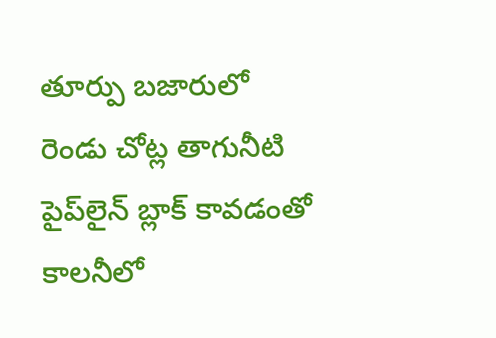తూర్పు బజారులో రెండు చోట్ల తాగునీటి పైప్‌లైన్ బ్లాక్ కావడంతో కాలనీలో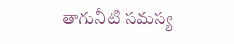తాగునీటి సమస్య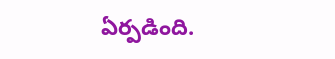ఏర్పడింది.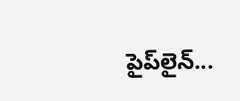పైప్‌లైన్...